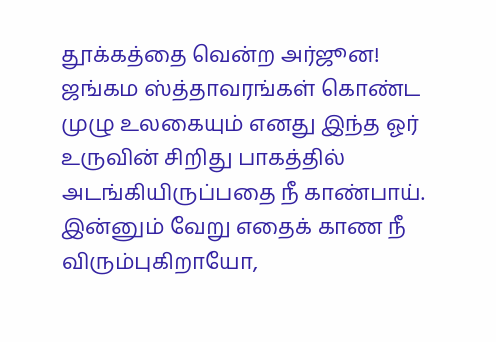தூக்கத்தை வென்ற அர்ஜூன! ஜங்கம ஸ்த்தாவரங்கள் கொண்ட முழு உலகையும் எனது இந்த ஓர் உருவின் சிறிது பாகத்தில் அடங்கியிருப்பதை நீ காண்பாய். இன்னும் வேறு எதைக் காண நீ விரும்புகிறாயோ,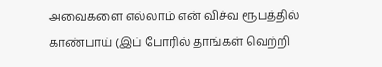அவைகளை எல்லாம் என் விச்வ ரூபத்தில் காண்பாய் (இப் போரில் தாங்கள் வெற்றி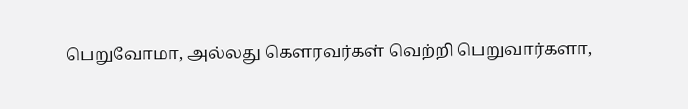பெறுவோமா, அல்லது கௌரவர்கள் வெற்றி பெறுவார்களா,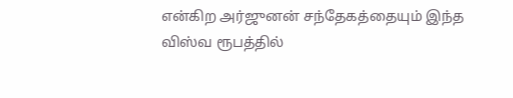என்கிற அர்ஜுனன் சந்தேகத்தையும் இந்த விஸ்வ ரூபத்தில்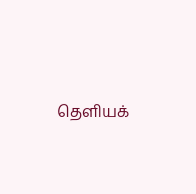தெளியக்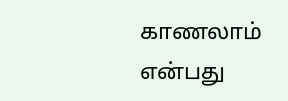காணலாம் என்பது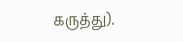கருத்து).